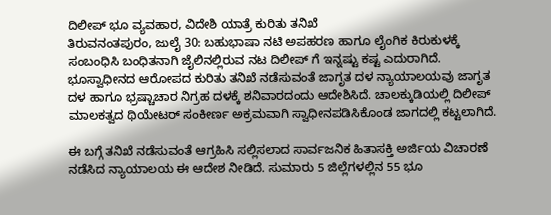ದಿಲೀಪ್ ಭೂ ವ್ಯವಹಾರ, ವಿದೇಶಿ ಯಾತ್ರೆ ಕುರಿತು ತನಿಖೆ
ತಿರುವನಂತಪುರಂ, ಜುಲೈ 30: ಬಹುಭಾಷಾ ನಟಿ ಅಪಹರಣ ಹಾಗೂ ಲೈಂಗಿಕ ಕಿರುಕುಳಕ್ಕೆ ಸಂಬಂಧಿಸಿ ಬಂಧಿತನಾಗಿ ಜೈಲಿನಲ್ಲಿರುವ ನಟ ದಿಲೀಪ್ ಗೆ ಇನ್ನಷ್ಟು ಕಷ್ಟ ಎದುರಾಗಿದೆ.
ಭೂಸ್ವಾಧೀನದ ಆರೋಪದ ಕುರಿತು ತನಿಖೆ ನಡೆಸುವಂತೆ ಜಾಗೃತ ದಳ ನ್ಯಾಯಾಲಯವು ಜಾಗೃತ ದಳ ಹಾಗೂ ಭ್ರಷ್ಚಾಚಾರ ನಿಗ್ರಹ ದಳಕ್ಕೆ ಶನಿವಾರದಂದು ಆದೇಶಿಸಿದೆ. ಚಾಲಕ್ಕುಡಿಯಲ್ಲಿ ದಿಲೀಪ್ ಮಾಲಕತ್ವದ ಥಿಯೇಟರ್ ಸಂಕೀರ್ಣ ಅಕ್ರಮವಾಗಿ ಸ್ವಾಧೀನಪಡಿಸಿಕೊಂಡ ಜಾಗದಲ್ಲಿ ಕಟ್ಟಲಾಗಿದೆ.

ಈ ಬಗ್ಗೆ ತನಿಖೆ ನಡೆಸುವಂತೆ ಆಗ್ರಹಿಸಿ ಸಲ್ಲಿಸಲಾದ ಸಾರ್ವಜನಿಕ ಹಿತಾಸಕ್ತಿ ಅರ್ಜಿಯ ವಿಚಾರಣೆ ನಡೆಸಿದ ನ್ಯಾಯಾಲಯ ಈ ಆದೇಶ ನೀಡಿದೆ. ಸುಮಾರು 5 ಜಿಲ್ಲೆಗಳಲ್ಲಿನ 55 ಭೂ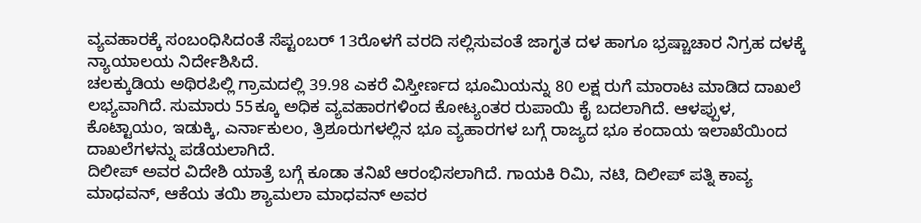ವ್ಯವಹಾರಕ್ಕೆ ಸಂಬಂಧಿಸಿದಂತೆ ಸೆಪ್ಟಂಬರ್ 13ರೊಳಗೆ ವರದಿ ಸಲ್ಲಿಸುವಂತೆ ಜಾಗೃತ ದಳ ಹಾಗೂ ಭ್ರಷ್ಚಾಚಾರ ನಿಗ್ರಹ ದಳಕ್ಕೆ ನ್ಯಾಯಾಲಯ ನಿರ್ದೇಶಿಸಿದೆ.
ಚಲಕ್ಕುಡಿಯ ಅಥಿರಪಿಲ್ಲಿ ಗ್ರಾಮದಲ್ಲಿ 39.98 ಎಕರೆ ವಿಸ್ತೀರ್ಣದ ಭೂಮಿಯನ್ನು 80 ಲಕ್ಷ ರುಗೆ ಮಾರಾಟ ಮಾಡಿದ ದಾಖಲೆ ಲಭ್ಯವಾಗಿದೆ. ಸುಮಾರು 55ಕ್ಕೂ ಅಧಿಕ ವ್ಯವಹಾರಗಳಿಂದ ಕೋಟ್ಯಂತರ ರುಪಾಯಿ ಕೈ ಬದಲಾಗಿದೆ. ಆಳಪ್ಪುಳ, ಕೊಟ್ಟಾಯಂ, ಇಡುಕ್ಕಿ, ಎರ್ನಾಕುಲಂ, ತ್ರಿಶೂರುಗಳಲ್ಲಿನ ಭೂ ವ್ಯಹಾರಗಳ ಬಗ್ಗೆ ರಾಜ್ಯದ ಭೂ ಕಂದಾಯ ಇಲಾಖೆಯಿಂದ ದಾಖಲೆಗಳನ್ನು ಪಡೆಯಲಾಗಿದೆ.
ದಿಲೀಪ್ ಅವರ ವಿದೇಶಿ ಯಾತ್ರೆ ಬಗ್ಗೆ ಕೂಡಾ ತನಿಖೆ ಆರಂಭಿಸಲಾಗಿದೆ. ಗಾಯಕಿ ರಿಮಿ, ನಟಿ, ದಿಲೀಪ್ ಪತ್ನಿ ಕಾವ್ಯ ಮಾಧವನ್, ಆಕೆಯ ತಯಿ ಶ್ಯಾಮಲಾ ಮಾಧವನ್ ಅವರ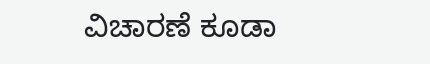ವಿಚಾರಣೆ ಕೂಡಾ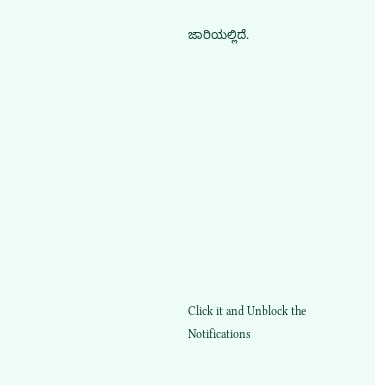ಜಾರಿಯಲ್ಲಿದೆ.











Click it and Unblock the Notifications